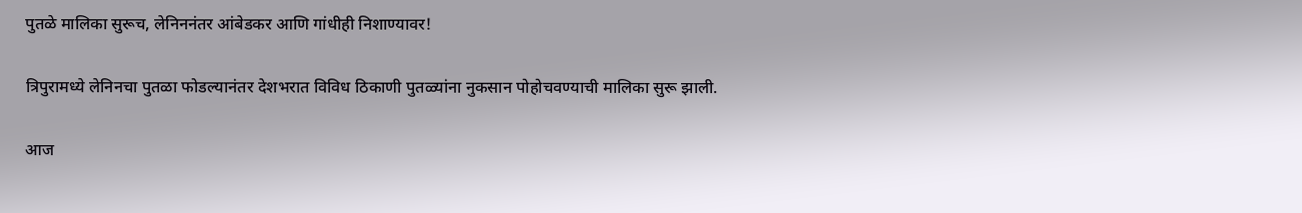पुतळे मालिका सुरूच, लेनिननंतर आंबेडकर आणि गांधीही निशाण्यावर!

त्रिपुरामध्ये लेनिनचा पुतळा फोडल्यानंतर देशभरात विविध ठिकाणी पुतळ्यांना नुकसान पोहोचवण्याची मालिका सुरू झाली.

आज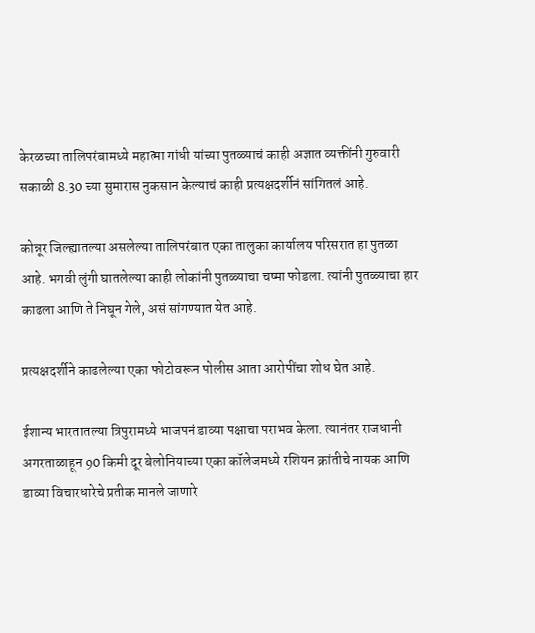केरळच्या तालिपरंबामध्ये महात्मा गांधी यांच्या पुतळ्याचं काही अज्ञात व्यक्तींनी गुरुवारी सकाळी 8.30 च्या सुमारास नुकसान केल्याचं काही प्रत्यक्षदर्शीनं सांगितलं आहे.

कोन्नूर जिल्ह्यातल्या असलेल्या तालिपरंबात एका तालुका कार्यालय परिसरात हा पुतळा आहे. भगवी लुंगी घातलेल्या काही लोकांनी पुतळ्याचा चष्मा फोडला. त्यांनी पुतळ्याचा हार काढला आणि ते निघून गेले, असं सांगण्यात येत आहे.

प्रत्यक्षदर्शीने काढलेल्या एका फोटोवरून पोलीस आता आरोपींचा शोध घेत आहे.

ईशान्य भारतातल्या त्रिपुरामध्ये भाजपनं डाव्या पक्षाचा पराभव केला. त्यानंतर राजधानी अगरताळाहून 90 किमी दूर बेलोनियाच्या एका कॉलेजमध्ये रशियन क्रांतीचे नायक आणि डाव्या विचारधारेचे प्रतीक मानले जाणारे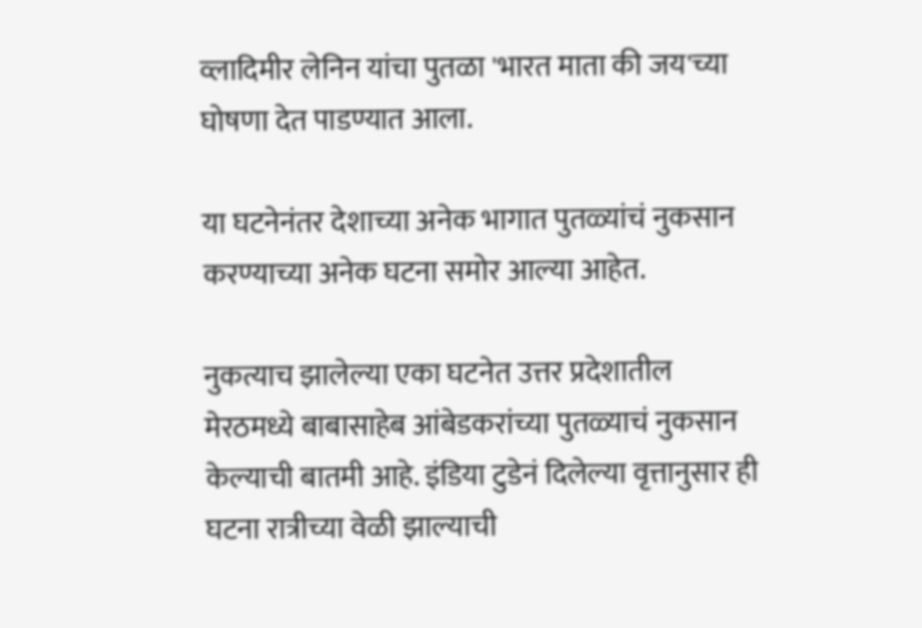व्लादिमीर लेनिन यांचा पुतळा 'भारत माता की जय'च्या घोषणा देत पाडण्यात आला.

या घटनेनंतर देशाच्या अनेक भागात पुतळ्यांचं नुकसान करण्याच्या अनेक घटना समोर आल्या आहेत.

नुकत्याच झालेल्या एका घटनेत उत्तर प्रदेशातील मेरठमध्ये बाबासाहेब आंबेडकरांच्या पुतळ्याचं नुकसान केल्याची बातमी आहे. इंडिया टुडेनं दिलेल्या वृत्तानुसार ही घटना रात्रीच्या वेळी झाल्याची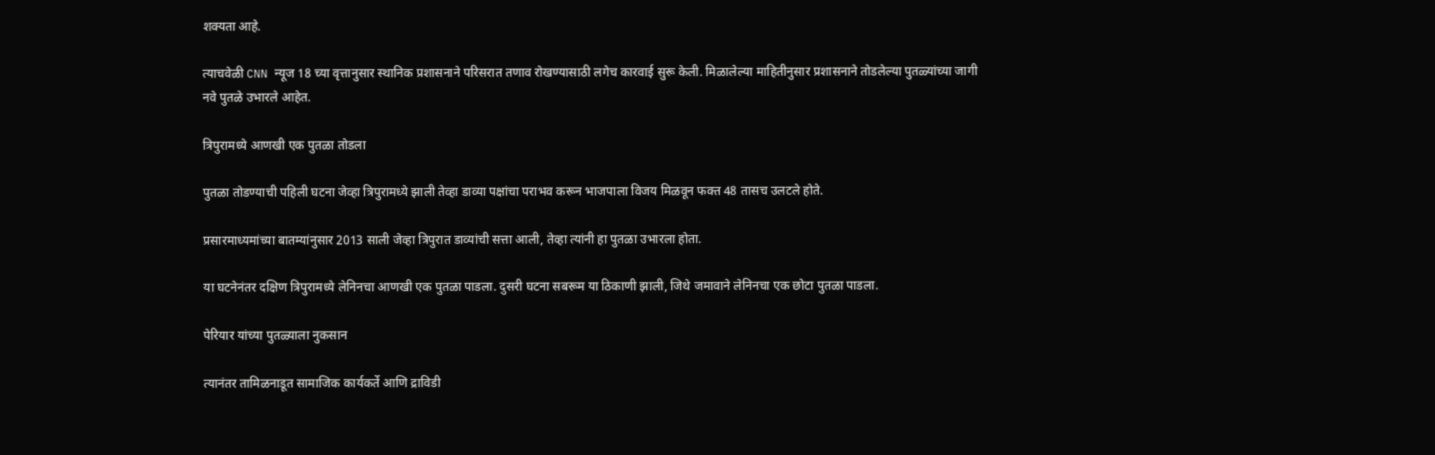शक्यता आहे.

त्याचवेळी CNN न्यूज 18 च्या वृत्तानुसार स्थानिक प्रशासनाने परिसरात तणाव रोखण्यासाठी लगेच कारवाई सुरू केली. मिळालेल्या माहितीनुसार प्रशासनाने तोडलेल्या पुतळ्यांच्या जागी नवे पुतळे उभारले आहेत.

त्रिपुरामध्ये आणखी एक पुतळा तोडला

पुतळा तोडण्याची पहिली घटना जेव्हा त्रिपुरामध्ये झाली तेव्हा डाव्या पक्षांचा पराभव करून भाजपाला विजय मिळवून फक्त 48 तासच उलटले होते.

प्रसारमाध्यमांच्या बातम्यांनुसार 2013 साली जेव्हा त्रिपुरात डाव्यांची सत्ता आली, तेव्हा त्यांनी हा पुतळा उभारला होता.

या घटनेनंतर दक्षिण त्रिपुरामध्ये लेनिनचा आणखी एक पुतळा पाडला. दुसरी घटना सबरूम या ठिकाणी झाली, जिथे जमावाने लेनिनचा एक छोटा पुतळा पाडला.

पेरियार यांच्या पुतळ्याला नुकसान

त्यानंतर तामिळनाडूत सामाजिक कार्यकर्ते आणि द्राविडी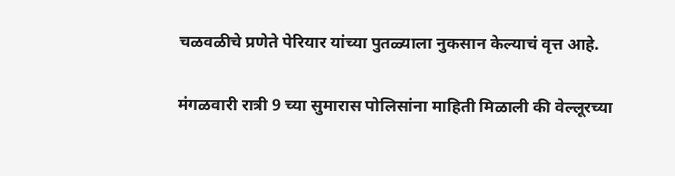चळवळीचे प्रणेते पेरियार यांच्या पुतळ्याला नुकसान केल्याचं वृत्त आहे.

मंगळवारी रात्री 9 च्या सुमारास पोलिसांना माहिती मिळाली की वेल्लूरच्या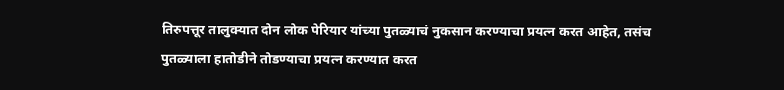तिरुपत्तूर तालुक्यात दोन लोक पेरियार यांच्या पुतळ्याचं नुकसान करण्याचा प्रयत्न करत आहेत, तसंच पुतळ्याला हातोडीने तोडण्याचा प्रयत्न करण्यात करत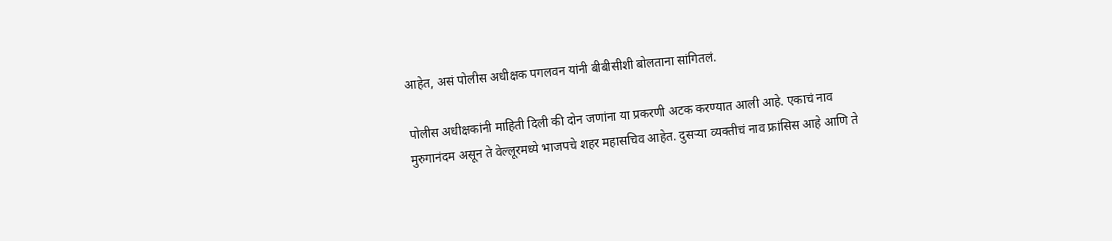आहेत, असं पोलीस अधीक्षक पगलवन यांनी बीबीसीशी बोलताना सांगितलं.

पोलीस अधीक्षकांनी माहिती दिली की दोन जणांना या प्रकरणी अटक करण्यात आली आहे. एकाचं नाव मुरुगानंदम असून ते वेल्लूरमध्ये भाजपचे शहर महासचिव आहेत. दुसऱ्या व्यक्तीचं नाव फ्रांसिस आहे आणि ते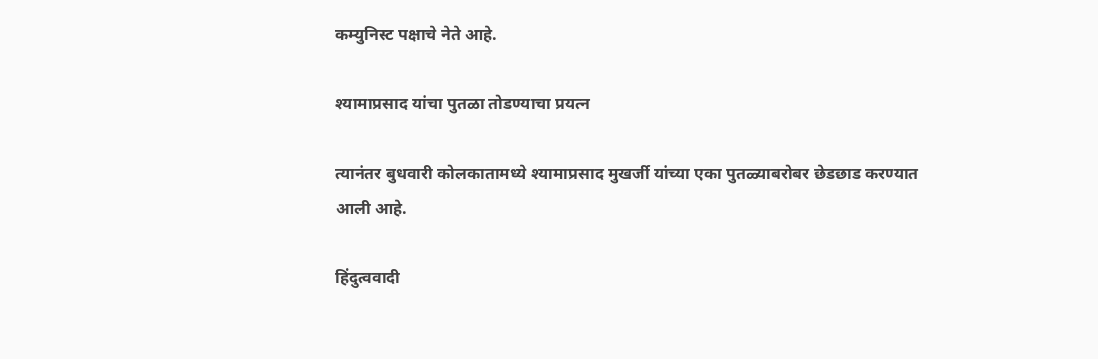कम्युनिस्ट पक्षाचे नेते आहे.

श्यामाप्रसाद यांचा पुतळा तोडण्याचा प्रयत्न

त्यानंतर बुधवारी कोलकातामध्ये श्यामाप्रसाद मुखर्जी यांच्या एका पुतळ्याबरोबर छेडछाड करण्यात आली आहे.

हिंदुत्ववादी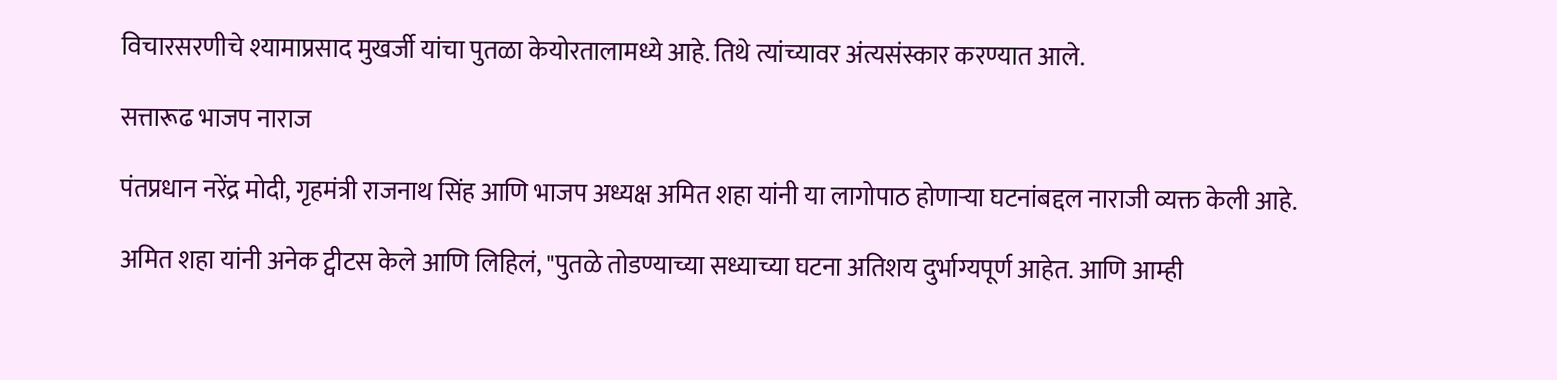विचारसरणीचे श्यामाप्रसाद मुखर्जी यांचा पुतळा केयोरतालामध्ये आहे. तिथे त्यांच्यावर अंत्यसंस्कार करण्यात आले.

सत्तारूढ भाजप नाराज

पंतप्रधान नरेंद्र मोदी, गृहमंत्री राजनाथ सिंह आणि भाजप अध्यक्ष अमित शहा यांनी या लागोपाठ होणाऱ्या घटनांबद्दल नाराजी व्यक्त केली आहे.

अमित शहा यांनी अनेक ट्वीटस केले आणि लिहिलं, "पुतळे तोडण्याच्या सध्याच्या घटना अतिशय दुर्भाग्यपूर्ण आहेत. आणि आम्ही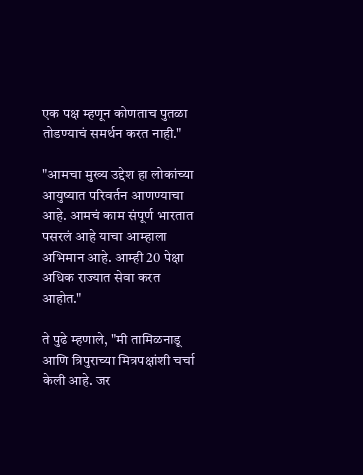एक पक्ष म्हणून कोणताच पुतळा तोडण्याचं समर्थन करत नाही."

"आमचा मुख्य उद्देश हा लोकांच्या आयुष्यात परिवर्तन आणण्याचा आहे. आमचं काम संपूर्ण भारतात पसरलं आहे याचा आम्हाला अभिमान आहे. आम्ही 20 पेक्षा अधिक राज्यात सेवा करत आहोत."

ते पुढे म्हणाले, "मी तामिळनाडू आणि त्रिपुराच्या मित्रपक्षांशी चर्चा केली आहे. जर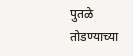पुतळे तोडण्याच्या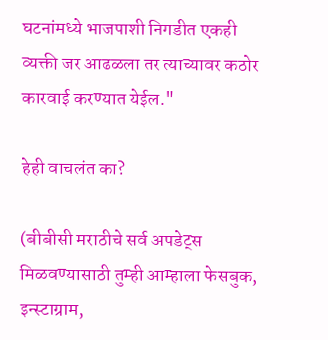घटनांमध्ये भाजपाशी निगडीत एकही व्यक्ती जर आढळला तर त्याच्यावर कठोर कारवाई करण्यात येईल."

हेही वाचलंत का?

(बीबीसी मराठीचे सर्व अपडेट्स मिळवण्यासाठी तुम्ही आम्हाला फेसबुक, इन्स्टाग्राम,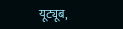यूट्यूब,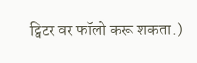ट्विटर वर फॉलो करू शकता.)